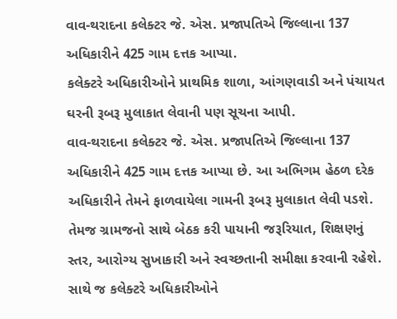વાવ-થરાદના કલેક્ટર જે. એસ. પ્રજાપતિએ જિલ્લાના 137 અધિકારીને 425 ગામ દત્તક આપ્યા.
કલેક્ટરે અધિકારીઓને પ્રાથમિક શાળા, આંગણવાડી અને પંચાયત ઘરની રૂબરૂ મુલાકાત લેવાની પણ સૂચના આપી.
વાવ-થરાદના કલેક્ટર જે. એસ. પ્રજાપતિએ જિલ્લાના 137 અધિકારીને 425 ગામ દત્તક આપ્યા છે. આ અભિગમ હેઠળ દરેક અધિકારીને તેમને ફાળવાયેલા ગામની રૂબરૂ મુલાકાત લેવી પડશે. તેમજ ગ્રામજનો સાથે બેઠક કરી પાયાની જરૂરિયાત, શિક્ષણનું સ્તર, આરોગ્ય સુખાકારી અને સ્વચ્છતાની સમીક્ષા કરવાની રહેશે.
સાથે જ કલેક્ટરે અધિકારીઓને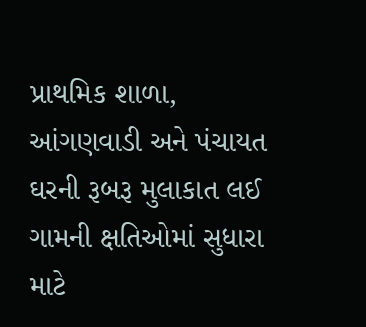પ્રાથમિક શાળા, આંગણવાડી અને પંચાયત ઘરની રૂબરૂ મુલાકાત લઈ ગામની ક્ષતિઓમાં સુધારા માટે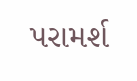પરામર્શ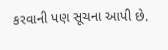કરવાની પણ સૂચના આપી છે.